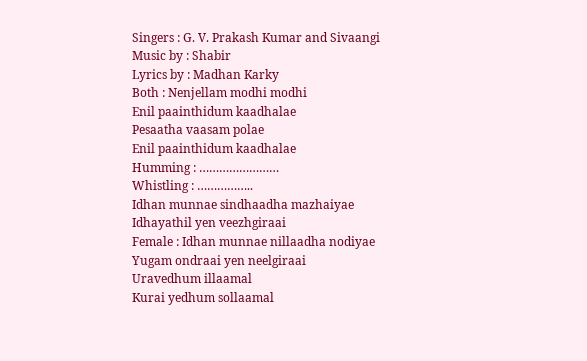Singers : G. V. Prakash Kumar and Sivaangi
Music by : Shabir
Lyrics by : Madhan Karky
Both : Nenjellam modhi modhi
Enil paainthidum kaadhalae
Pesaatha vaasam polae
Enil paainthidum kaadhalae
Humming : ……………………
Whistling : ……………..
Idhan munnae sindhaadha mazhaiyae
Idhayathil yen veezhgiraai
Female : Idhan munnae nillaadha nodiyae
Yugam ondraai yen neelgiraai
Uravedhum illaamal
Kurai yedhum sollaamal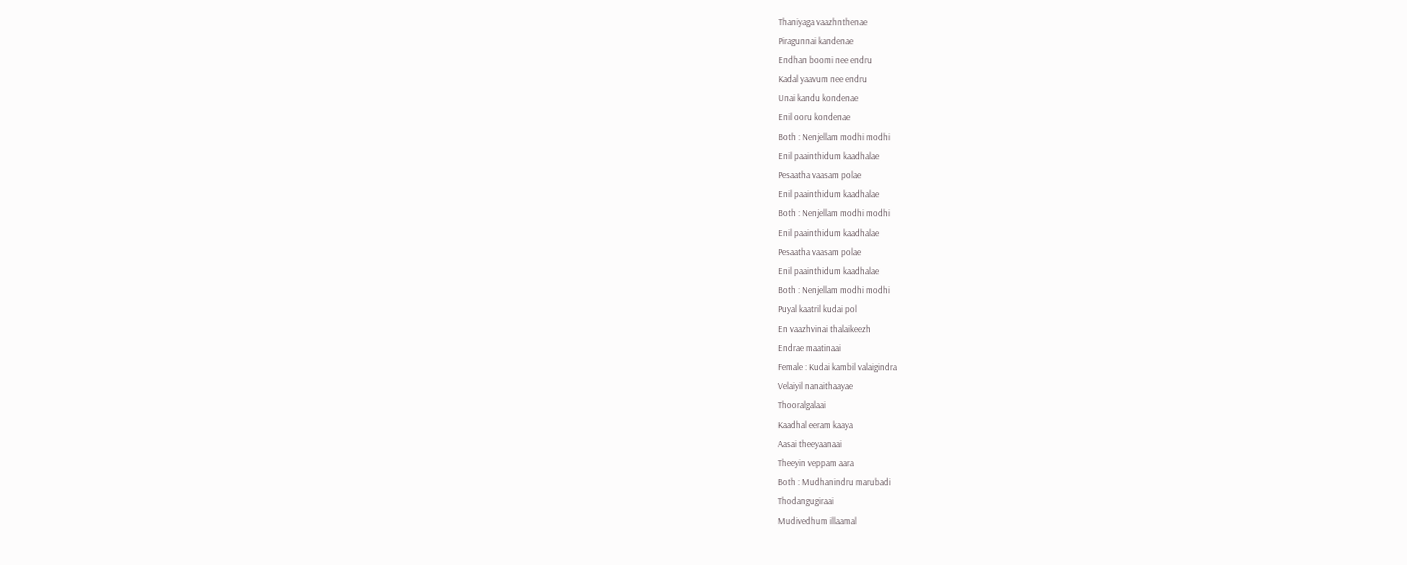Thaniyaga vaazhnthenae
Piragunnai kandenae
Endhan boomi nee endru
Kadal yaavum nee endru
Unai kandu kondenae
Enil ooru kondenae
Both : Nenjellam modhi modhi
Enil paainthidum kaadhalae
Pesaatha vaasam polae
Enil paainthidum kaadhalae
Both : Nenjellam modhi modhi
Enil paainthidum kaadhalae
Pesaatha vaasam polae
Enil paainthidum kaadhalae
Both : Nenjellam modhi modhi
Puyal kaatril kudai pol
En vaazhvinai thalaikeezh
Endrae maatinaai
Female : Kudai kambil valaigindra
Velaiyil nanaithaayae
Thooralgalaai
Kaadhal eeram kaaya
Aasai theeyaanaai
Theeyin veppam aara
Both : Mudhanindru marubadi
Thodangugiraai
Mudivedhum illaamal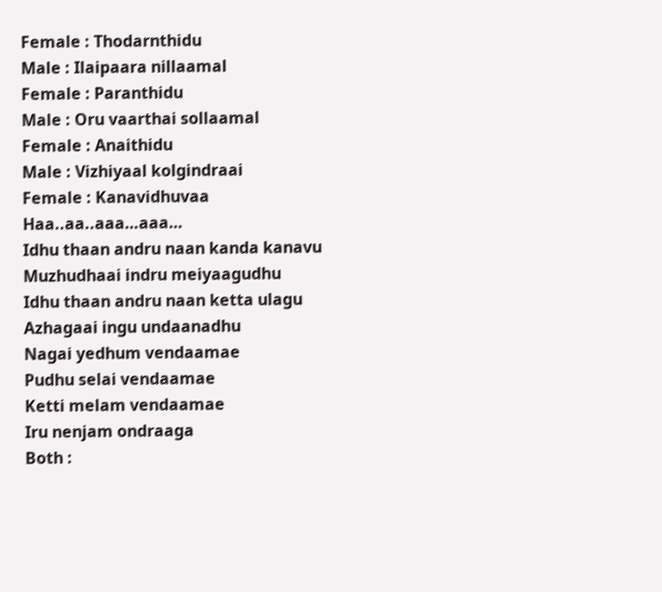Female : Thodarnthidu
Male : Ilaipaara nillaamal
Female : Paranthidu
Male : Oru vaarthai sollaamal
Female : Anaithidu
Male : Vizhiyaal kolgindraai
Female : Kanavidhuvaa
Haa..aa..aaa…aaa…
Idhu thaan andru naan kanda kanavu
Muzhudhaai indru meiyaagudhu
Idhu thaan andru naan ketta ulagu
Azhagaai ingu undaanadhu
Nagai yedhum vendaamae
Pudhu selai vendaamae
Ketti melam vendaamae
Iru nenjam ondraaga
Both :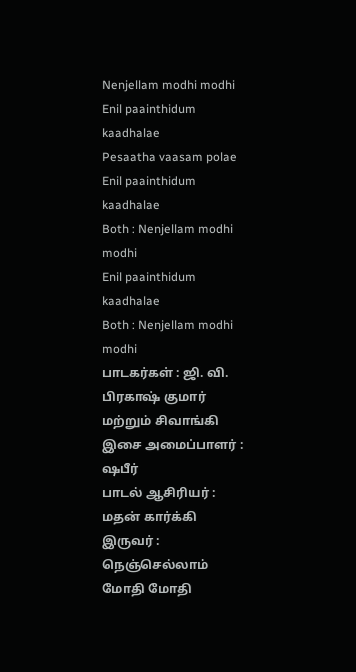Nenjellam modhi modhi
Enil paainthidum kaadhalae
Pesaatha vaasam polae
Enil paainthidum kaadhalae
Both : Nenjellam modhi modhi
Enil paainthidum kaadhalae
Both : Nenjellam modhi modhi
பாடகர்கள் : ஜி. வி. பிரகாஷ் குமார் மற்றும் சிவாங்கி
இசை அமைப்பாளர் : ஷபீர்
பாடல் ஆசிரியர் : மதன் கார்க்கி
இருவர் : நெஞ்செல்லாம் மோதி மோதி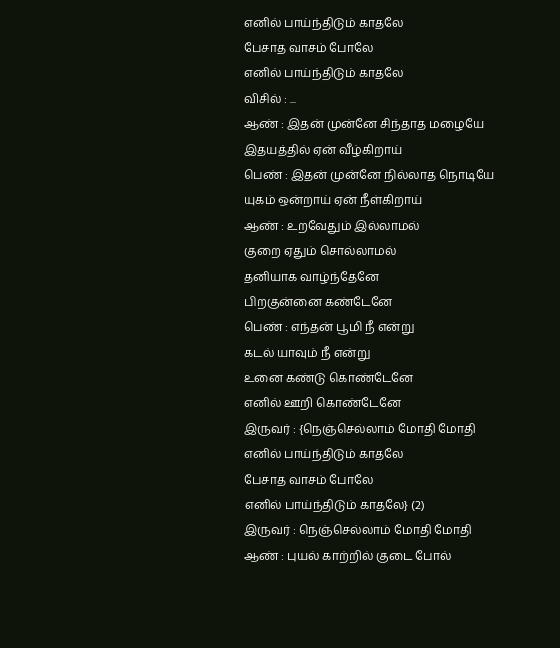எனில் பாய்ந்திடும் காதலே
பேசாத வாசம் போலே
எனில் பாய்ந்திடும் காதலே
விசில் : ...
ஆண் : இதன் முன்னே சிந்தாத மழையே
இதயத்தில் ஏன் வீழ்கிறாய்
பெண் : இதன் முன்னே நில்லாத நொடியே
யுகம் ஒன்றாய் ஏன் நீள்கிறாய்
ஆண் : உறவேதும் இல்லாமல்
குறை ஏதும் சொல்லாமல்
தனியாக வாழ்ந்தேனே
பிறகுன்னை கண்டேனே
பெண் : எந்தன் பூமி நீ என்று
கடல் யாவும் நீ என்று
உனை கண்டு கொண்டேனே
எனில் ஊறி கொண்டேனே
இருவர் : {நெஞ்செல்லாம் மோதி மோதி
எனில் பாய்ந்திடும் காதலே
பேசாத வாசம் போலே
எனில் பாய்ந்திடும் காதலே} (2)
இருவர் : நெஞ்செல்லாம் மோதி மோதி
ஆண் : புயல் காற்றில் குடை போல்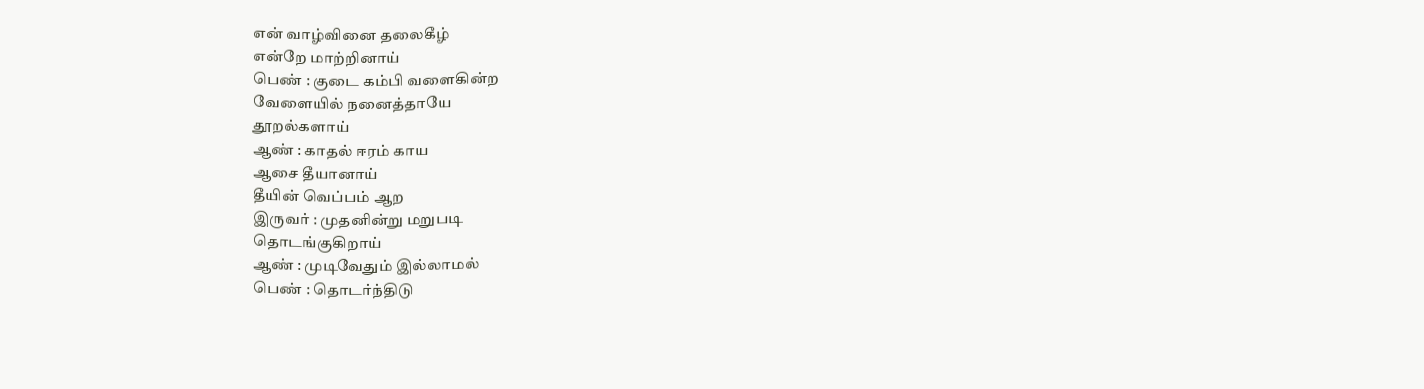என் வாழ்வினை தலைகீழ்
என்றே மாற்றினாய்
பெண் : குடை கம்பி வளைகின்ற
வேளையில் நனைத்தாயே
தூறல்களாய்
ஆண் : காதல் ஈரம் காய
ஆசை தீயானாய்
தீயின் வெப்பம் ஆற
இருவர் : முதனின்று மறுபடி
தொடங்குகிறாய்
ஆண் : முடிவேதும் இல்லாமல்
பெண் : தொடர்ந்திடு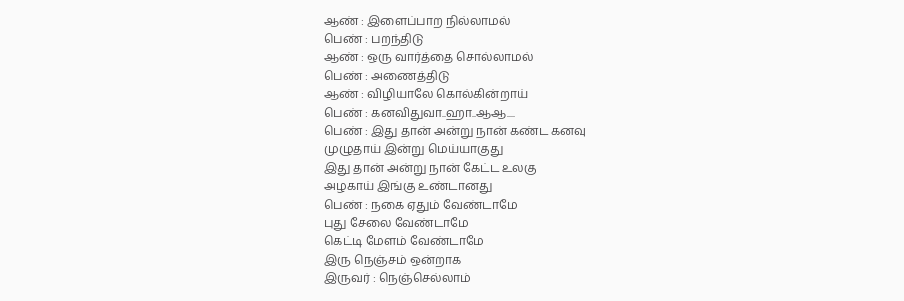ஆண் : இளைப்பாற நில்லாமல்
பெண் : பறந்திடு
ஆண் : ஒரு வார்த்தை சொல்லாமல்
பெண் : அணைத்திடு
ஆண் : விழியாலே கொல்கின்றாய்
பெண் : கனவிதுவா..ஹா..ஆஆ....
பெண் : இது தான் அன்று நான் கண்ட கனவு
முழுதாய் இன்று மெய்யாகுது
இது தான் அன்று நான் கேட்ட உலகு
அழகாய் இங்கு உண்டானது
பெண் : நகை ஏதும் வேண்டாமே
புது சேலை வேண்டாமே
கெட்டி மேளம் வேண்டாமே
இரு நெஞ்சம் ஒன்றாக
இருவர் : நெஞ்செல்லாம்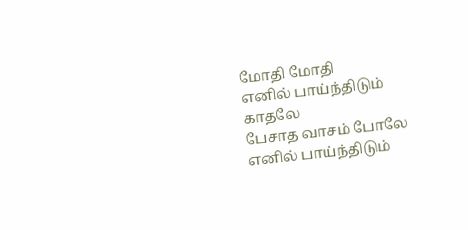மோதி மோதி
எனில் பாய்ந்திடும் காதலே
பேசாத வாசம் போலே
எனில் பாய்ந்திடும்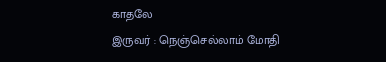காதலே
இருவர் : நெஞ்செல்லாம் மோதி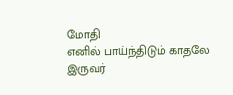மோதி
எனில் பாய்ந்திடும் காதலே
இருவர்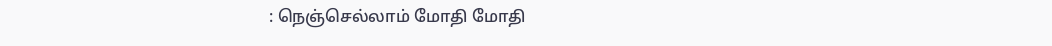: நெஞ்செல்லாம் மோதி மோதி